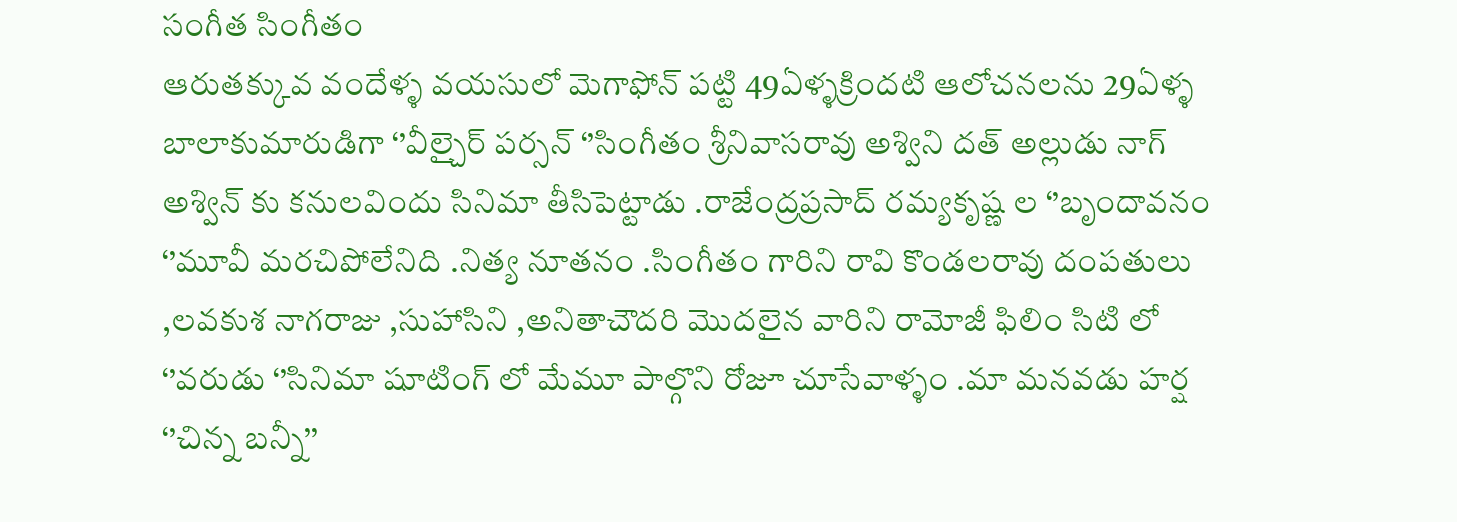సంగీత సింగీతం
ఆరుతక్కువ వందేళ్ళ వయసులో మెగాఫోన్ పట్టి 49ఏళ్ళక్రిందటి ఆలోచనలను 29ఏళ్ళ బాలాకుమారుడిగా ‘’వీల్చైర్ పర్సన్ ‘’సింగీతం శ్రీనివాసరావు అశ్విని దత్ అల్లుడు నాగ్ అశ్విన్ కు కనులవిందు సినిమా తీసిపెట్టాడు .రాజేంద్రప్రసాద్ రమ్యకృష్ణ ల ‘’బృందావనం ‘’మూవీ మరచిపోలేనిది .నిత్య నూతనం .సింగీతం గారిని రావి కొండలరావు దంపతులు ,లవకుశ నాగరాజు ,సుహాసిని ,అనితాచౌదరి మొదలైన వారిని రామోజీ ఫిలిం సిటి లో ‘’వరుడు ‘’సినిమా షూటింగ్ లో మేమూ పాల్గొని రోజూ చూసేవాళ్ళం .మా మనవడు హర్ష ‘’చిన్న బన్నీ’’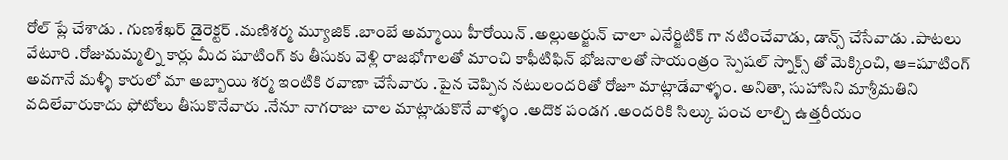రోల్ ప్లే చేశాడు . గుణశేఖర్ డైరెక్టర్ .మణిశర్మ మ్యూజిక్ .బాంబే అమ్మాయి హీరోయిన్ .అల్లుఅర్జున్ చాలా ఎనేర్జిటిక్ గా నటించేవాడు, డాన్స్ చేసేవాడు .పాటలు వేటూరి .రోజుమమ్మల్ని కార్లు మీద షూటింగ్ కు తీసుకు వెళ్లి రాజభోగాలతో మాంచి కాఫీటిఫిన్ భోజనాలతో సాయంత్రం స్పెషల్ స్నాక్స్ తో మెక్కించి, ఆ=షూటింగ్ అవగానే మళ్ళీ కారులో మా అబ్బాయి శర్మ ఇంటికి రవాణా చేసేవారు .పైన చెప్పిన నటులందరితో రోజూ మాట్లాడేవాళ్ళం. అనితా, సుహాసిని మాశ్రీమతిని వదిలేవారుకాదు ఫోటోలు తీసుకొనేవారు .నేనూ నాగరాజు చాల మాట్లాడుకొనే వాళ్ళం .అదొక పండగ .అందరికి సిల్కు పంచ లాల్చి ఉత్తరీయం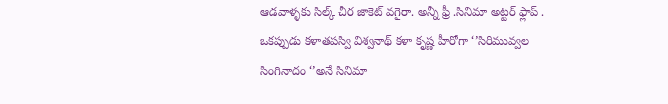ఆడవాళ్ళకు సిల్క్ చీర జాకెట్ వగైరా. అన్నీ ఫ్రీ .సినిమా అట్టర్ ఫ్లాప్ .
ఒకప్పుడు కళాతపస్వి విశ్వనాథ్ కళా కృష్ణ హీరోగా ‘’సిరిమువ్వల సింగినాదం ‘’అనే సినిమా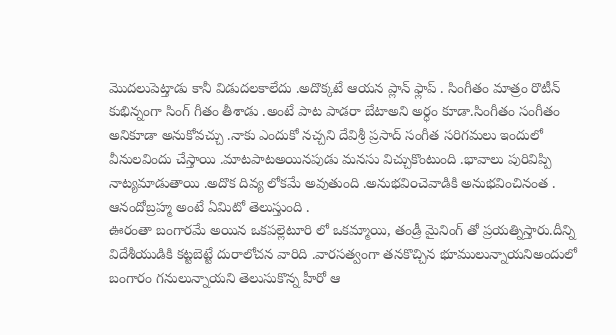మొదలుపెట్తాడు కానీ విడుదలకాలేదు .అదొక్కటే ఆయన ప్లాన్ ఫ్లాప్ . సింగీతం మాత్రం రొటీన్ కుభిన్నంగా సింగ్ గీతం తీశాడు .అంటే పాట పాడరా బేటాఅని అర్ధం కూడా.సింగీతం సంగీతం అనికూడా అనుకోవచ్చు .నాకు ఎందుకో నచ్చని దేవిశ్రీ ప్రసాద్ సంగీత సరిగమలు ఇందులో వీనులవిందు చేస్తాయి .మాటపాటఅయినపుడు మనసు విచ్చుకొంటుంది .భావాలు పురివిప్పి నాట్యమాడుతాయి .అదొక దివ్య లోకమే అవుతుంది .అనుభవి౦చెవాడికి అనుభవించినంత . ఆనందోబ్రహ్మ అంటే ఏమిటో తెలుస్తుంది .
ఊరంతా బంగారమే అయిన ఒకపల్లెటూరి లో ఒకమ్మాయి, తండ్రీ మైనింగ్ తో ప్రయత్నిస్తారు.దీన్ని విదేశీయుడికి కట్టబెట్టే దురాలోచన వారిది .వారసత్వంగా తనకొచ్చిన భూములున్నాయనిఅందులో బంగారం గనులున్నాయని తెలుసుకొన్న హీరో ఆ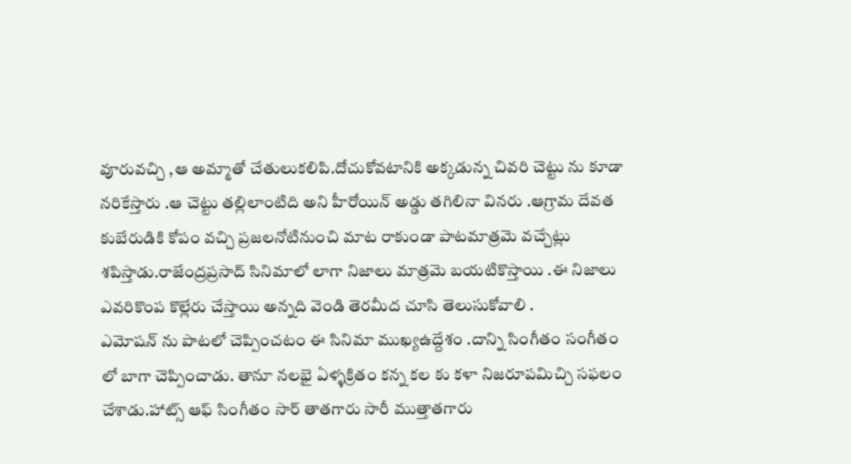వూరువచ్చి ,ఆ అమ్మాతో చేతులుకలిపి.దోచుకోవటానికి అక్కడున్న చివరి చెట్టు ను కూడా నరికేస్తారు .ఆ చెట్టు తల్లిలాంటిది అని హీరోయిన్ అడ్డు తగిలినా వినరు .ఆగ్రామ దేవత కుబేరుడికి కోపం వచ్చి ప్రజలనోటినుంచి మాట రాకుండా పాటమాత్రమె వచ్చేట్లు శపిస్తాడు.రాజేంద్రప్రసాద్ సినిమాలో లాగా నిజాలు మాత్రమె బయటికొస్తాయి .ఈ నిజాలు ఎవరికొంప కొల్లేరు చేస్తాయి అన్నది వెండి తెరమీద చూసి తెలుసుకోవాలి .
ఎమోషన్ ను పాటలో చెప్పించటం ఈ సినిమా ముఖ్యఉద్దేశం .దాన్ని సింగీతం సంగీతం లో బాగా చెప్పించాడు. తానూ నలభై ఏళ్ళక్రితం కన్న కల కు కళా నిజరూపమిచ్చి సఫలం చేశాడు.హాట్స్ ఆఫ్ సింగీతం సార్ తాతగారు సారీ ముత్తాతగారు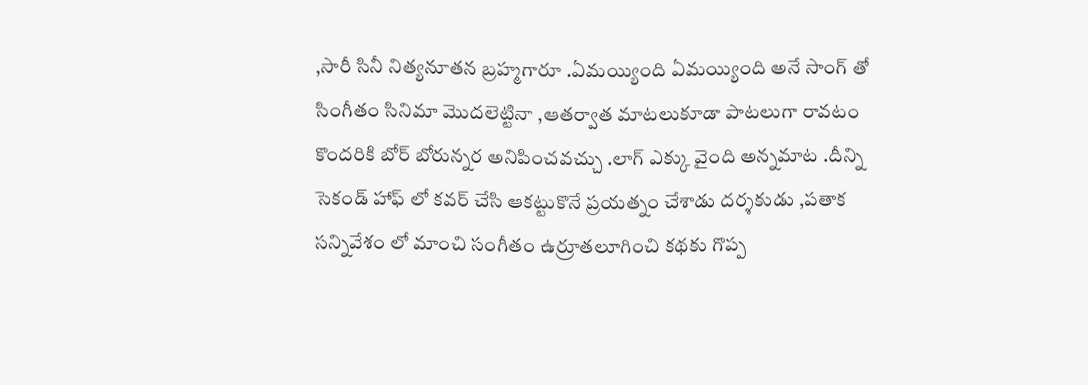,సారీ సినీ నిత్యనూతన బ్రహ్మగారూ .ఏమయ్యింది ఏమయ్యింది అనే సాంగ్ తో సింగీతం సినిమా మొదలెట్టినా ,ఆతర్వాత మాటలుకూడా పాటలుగా రావటం కొందరికి బోర్ బోరున్నర అనిపించవచ్చు .లాగ్ ఎక్కు వైంది అన్నమాట .దీన్ని సెకండ్ హాఫ్ లో కవర్ చేసి ఆకట్టుకొనే ప్రయత్నం చేశాడు దర్శకుడు ,పతాక సన్నివేశం లో మాంచి సంగీతం ఉర్రూతలూగించి కథకు గొప్ప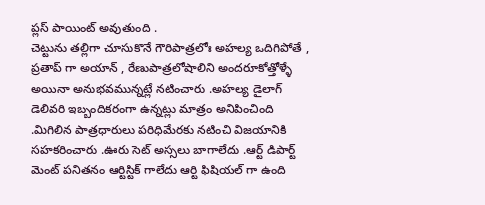ప్లస్ పాయింట్ అవుతుంది .
చెట్టును తల్లిగా చూసుకొనే గౌరిపాత్రలోః అహల్య ఒదిగిపోతే , ప్రతాప్ గా అయాన్ , రేణుపాత్రలోషాలిని అందరూకోత్తోళ్ళే అయినా అనుభవమున్నట్లే నటించారు .అహల్య డైలాగ్ డెలివరి ఇబ్బందికరంగా ఉన్నట్లు మాత్రం అనిపించింది .మిగిలిన పాత్రధారులు పరిధిమేరకు నటించి విజయానికి సహకరించారు .ఊరు సెట్ అస్సలు బాగాలేదు .ఆర్ట్ డిపార్ట్ మెంట్ పనితనం ఆర్టిస్టిక్ గాలేదు ఆర్టి ఫిషియల్ గా ఉంది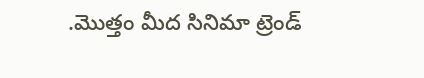.మొత్తం మీద సినిమా ట్రెండ్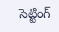సెట్టింగ్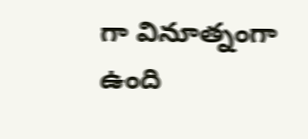గా వినూత్నంగా ఉంది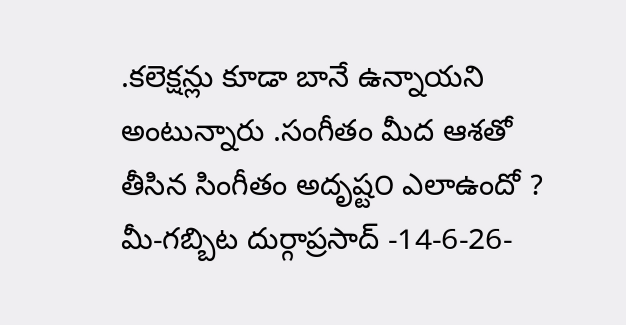.కలెక్షన్లు కూడా బానే ఉన్నాయని అంటున్నారు .సంగీతం మీద ఆశతో తీసిన సింగీతం అదృష్ట౦ ఎలాఉందో ?
మీ-గబ్బిట దుర్గాప్రసాద్ -14-6-26-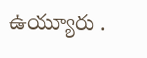ఉయ్యూరు .